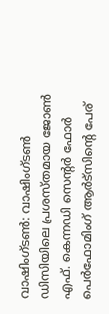വാഷിംഗ്ടൺ: വാഷിംഗ്ടൺ ഡിസിയിലെ പ്രശസ്തമായ ജോൺ എഫ്. കെന്നഡി സെന്റർ ഫോർ പെർഫോമിംഗ് ആർട്സിന്റെ പേര്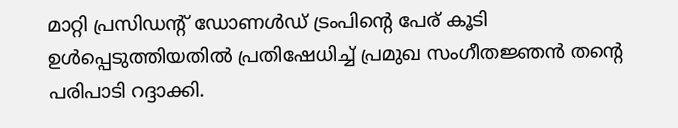മാറ്റി പ്രസിഡന്റ് ഡോണൾഡ് ട്രംപിന്റെ പേര് കൂടി ഉൾപ്പെടുത്തിയതിൽ പ്രതിഷേധിച്ച് പ്രമുഖ സംഗീതജ്ഞൻ തന്റെ പരിപാടി റദ്ദാക്കി.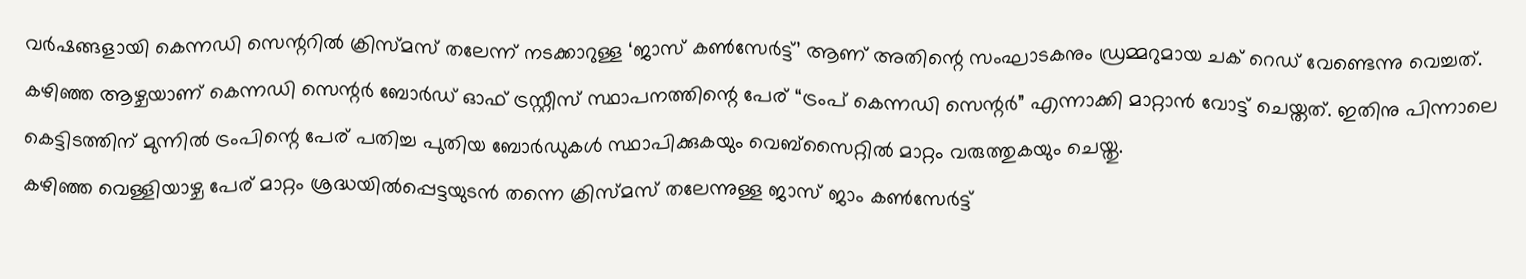വർഷങ്ങളായി കെന്നഡി സെന്ററിൽ ക്രിസ്മസ് തലേന്ന് നടക്കാറുള്ള ‘ജാസ് കൺസേർട്ട്’ ആണ് അതിന്റെ സംഘാടകനും ഡ്രമ്മറുമായ ചക് റെഡ് വേണ്ടെന്നു വെച്ചത്.
കഴിഞ്ഞ ആഴ്ചയാണ് കെന്നഡി സെന്റർ ബോർഡ് ഓഫ് ട്രസ്റ്റീസ് സ്ഥാപനത്തിന്റെ പേര് “ട്രംപ് കെന്നഡി സെന്റർ” എന്നാക്കി മാറ്റാൻ വോട്ട് ചെയ്തത്. ഇതിനു പിന്നാലെ കെട്ടിടത്തിന് മുന്നിൽ ട്രംപിന്റെ പേര് പതിച്ച പുതിയ ബോർഡുകൾ സ്ഥാപിക്കുകയും വെബ്സൈറ്റിൽ മാറ്റം വരുത്തുകയും ചെയ്തു.
കഴിഞ്ഞ വെള്ളിയാഴ്ച പേര് മാറ്റം ശ്രദ്ധയിൽപ്പെട്ടയുടൻ തന്നെ ക്രിസ്മസ് തലേന്നുള്ള ജാസ് ജാം കൺസേർട്ട്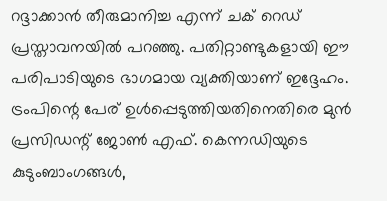റദ്ദാക്കാൻ തീരുമാനിച്ച എന്ന് ചക് റെഡ് പ്രസ്താവനയിൽ പറഞ്ഞു. പതിറ്റാണ്ടുകളായി ഈ പരിപാടിയുടെ ഭാഗമായ വ്യക്തിയാണ് ഇദ്ദേഹം. ട്രംപിന്റെ പേര് ഉൾപ്പെടുത്തിയതിനെതിരെ മുൻ പ്രസിഡന്റ് ജോൺ എഫ്. കെന്നഡിയുടെ കുടുംബാംഗങ്ങൾ,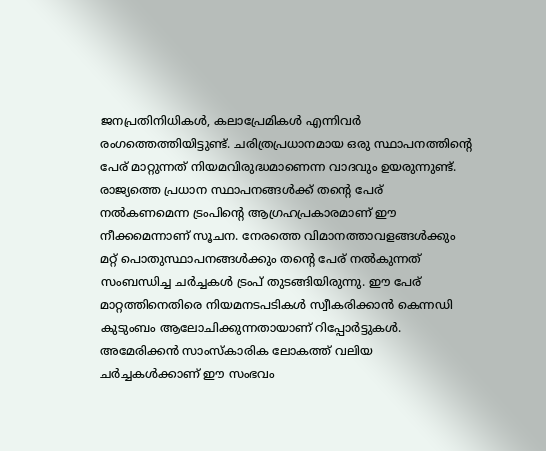ജനപ്രതിനിധികൾ, കലാപ്രേമികൾ എന്നിവർ രംഗത്തെത്തിയിട്ടുണ്ട്. ചരിത്രപ്രധാനമായ ഒരു സ്ഥാപനത്തിന്റെ പേര് മാറ്റുന്നത് നിയമവിരുദ്ധമാണെന്ന വാദവും ഉയരുന്നുണ്ട്.
രാജ്യത്തെ പ്രധാന സ്ഥാപനങ്ങൾക്ക് തന്റെ പേര് നൽകണമെന്ന ട്രംപിന്റെ ആഗ്രഹപ്രകാരമാണ് ഈ നീക്കമെന്നാണ് സൂചന. നേരത്തെ വിമാനത്താവളങ്ങൾക്കും മറ്റ് പൊതുസ്ഥാപനങ്ങൾക്കും തന്റെ പേര് നൽകുന്നത് സംബന്ധിച്ച ചർച്ചകൾ ട്രംപ് തുടങ്ങിയിരുന്നു. ഈ പേര് മാറ്റത്തിനെതിരെ നിയമനടപടികൾ സ്വീകരിക്കാൻ കെന്നഡി കുടുംബം ആലോചിക്കുന്നതായാണ് റിപ്പോർട്ടുകൾ. അമേരിക്കൻ സാംസ്കാരിക ലോകത്ത് വലിയ ചർച്ചകൾക്കാണ് ഈ സംഭവം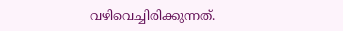വഴിവെച്ചിരിക്കുന്നത്.